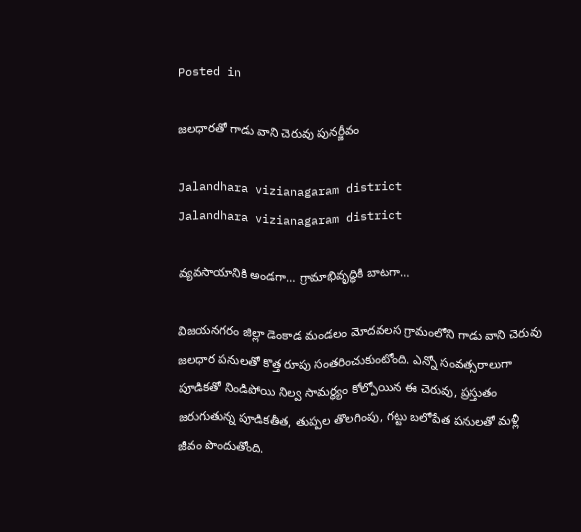Posted in

జలధారతో గాడు వాని చెరువు పునర్జీవం

Jalandhara vizianagaram district
Jalandhara vizianagaram district

వ్యవసాయానికి అండగా… గ్రామాభివృద్ధికి బాటగా…

విజయనగరం జిల్లా డెంకాడ మండలం మోదవలస గ్రామంలోని గాడు వాని చెరువు జలధార పనులతో కొత్త రూపు సంతరించుకుంటోంది. ఎన్నో సంవత్సరాలుగా పూడికతో నిండిపోయి నిల్వ సామర్థ్యం కోల్పోయిన ఈ చెరువు, ప్రస్తుతం జరుగుతున్న పూడికతీత, తుప్పల తొలగింపు, గట్టు బలోపేత పనులతో మళ్లీ జీవం పొందుతోంది.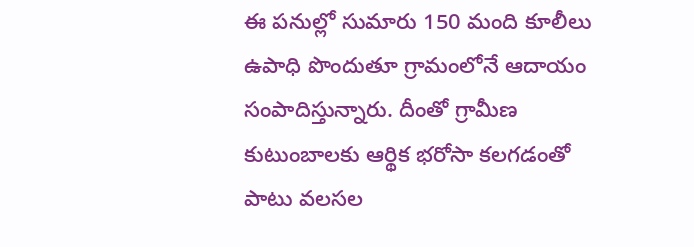ఈ పనుల్లో సుమారు 150 మంది కూలీలు ఉపాధి పొందుతూ గ్రామంలోనే ఆదాయం సంపాదిస్తున్నారు. దీంతో గ్రామీణ కుటుంబాలకు ఆర్థిక భరోసా కలగడంతో పాటు వలసల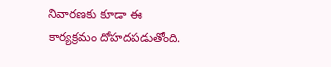నివారణకు కూడా ఈ కార్యక్రమం దోహదపడుతోంది.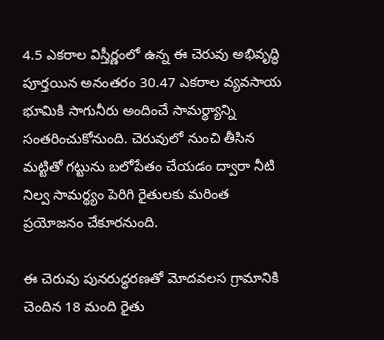4.5 ఎకరాల విస్తీర్ణంలో ఉన్న ఈ చెరువు అభివృద్ధి పూర్తయిన అనంతరం 30.47 ఎకరాల వ్యవసాయ భూమికి సాగునీరు అందించే సామర్థ్యాన్ని సంతరించుకోనుంది. చెరువులో నుంచి తీసిన మట్టితో గట్టును బలోపేతం చేయడం ద్వారా నీటి నిల్వ సామర్థ్యం పెరిగి రైతులకు మరింత ప్రయోజనం చేకూరనుంది.

ఈ చెరువు పునరుద్ధరణతో మోదవలస గ్రామానికి చెందిన 18 మంది రైతు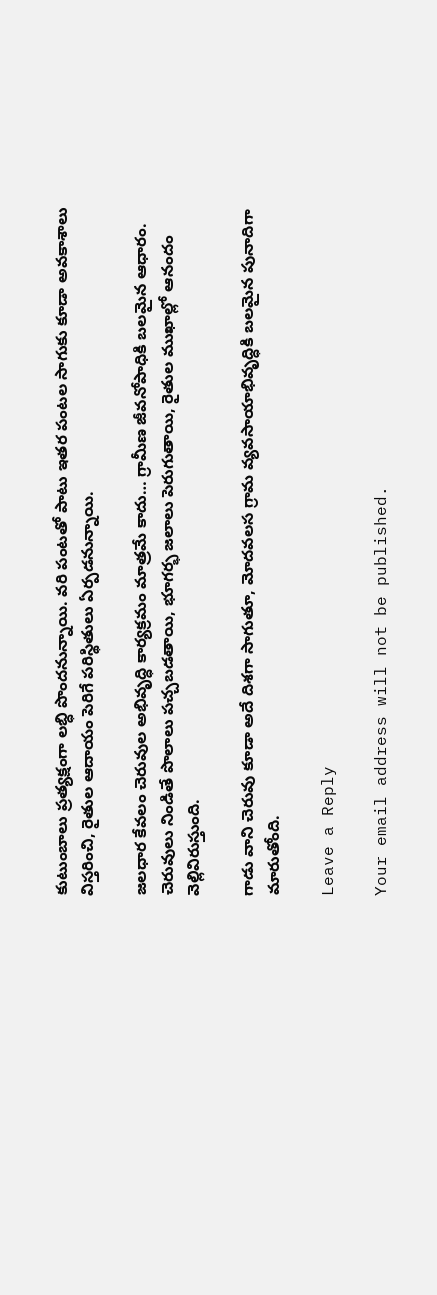కుటుంబాలు ప్రత్యక్షంగా లబ్ధి పొందనున్నాయి. వరి పంటతో పాటు ఇతర పంటల సాగుకు కూడా అవకాశాలు విస్తరించి, రైతుల ఆదాయం పెరిగే పరిస్థితులు ఏర్పడనున్నాయి.

జలధార కేవలం చెరువుల అభివృద్ధి కార్యక్రమం మాత్రమే కాదు… గ్రామీణ జీవనోపాధికి బలమైన ఆధారం. చెరువులు నిండితే పొలాలు పచ్చబడతాయి, భూగర్భ జలాలు పెరుగుతాయి, రైతుల ముఖాల్లో ఆనందం వెల్లివిరుస్తుంది.

గాడు వాని చెరువు కూడా అదే దిశగా సాగుతూ, మోదవలస గ్రామ వ్యవసాయాభివృద్ధికి బలమైన పునాదిగా మారుతోంది.

Leave a Reply

Your email address will not be published.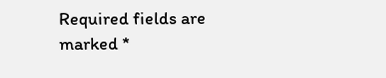Required fields are marked *